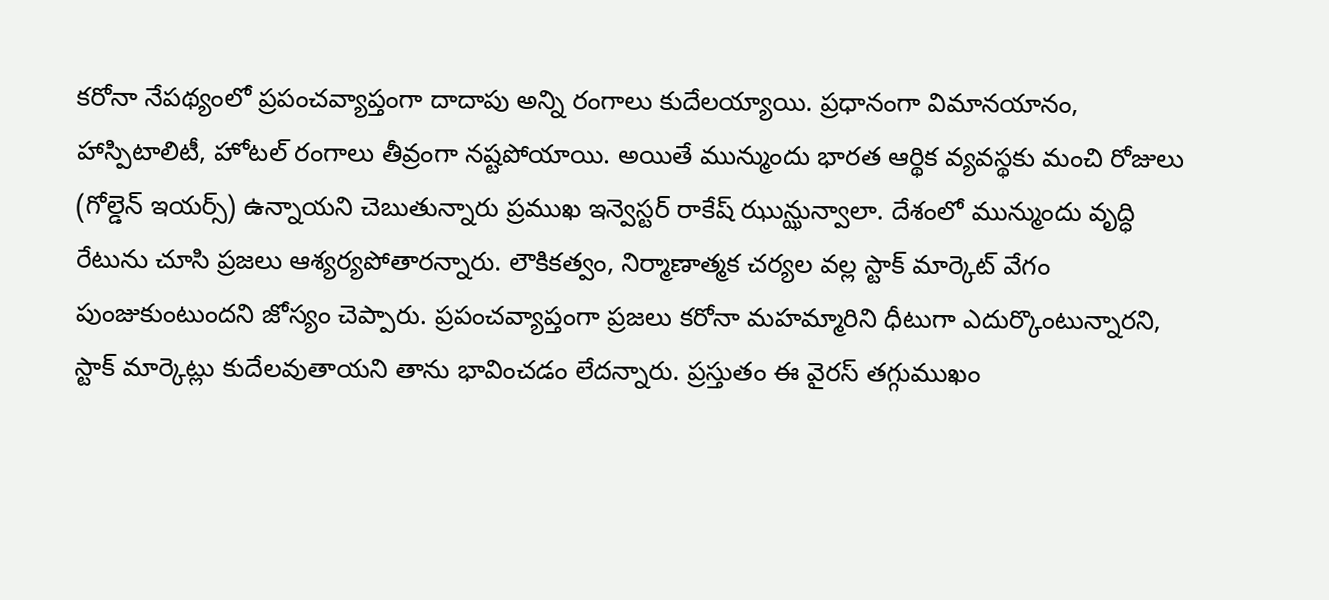కరోనా నేపథ్యంలో ప్రపంచవ్యాప్తంగా దాదాపు అన్ని రంగాలు కుదేలయ్యాయి. ప్రధానంగా విమానయానం, హాస్పిటాలిటీ, హోటల్ రంగాలు తీవ్రంగా నష్టపోయాయి. అయితే మున్ముందు భారత ఆర్థిక వ్యవస్థకు మంచి రోజులు (గోల్డెన్ ఇయర్స్) ఉన్నాయని చెబుతున్నారు ప్రముఖ ఇన్వెస్టర్ రాకేష్ ఝున్ఝున్వాలా. దేశంలో మున్ముందు వృద్ధి రేటును చూసి ప్రజలు ఆశ్యర్యపోతారన్నారు. లౌకికత్వం, నిర్మాణాత్మక చర్యల వల్ల స్టాక్ మార్కెట్ వేగం పుంజుకుంటుందని జోస్యం చెప్పారు. ప్రపంచవ్యాప్తంగా ప్రజలు కరోనా మహమ్మారిని ధీటుగా ఎదుర్కొంటున్నారని, స్టాక్ మార్కెట్లు కుదేలవుతాయని తాను భావించడం లేదన్నారు. ప్రస్తుతం ఈ వైరస్ తగ్గుముఖం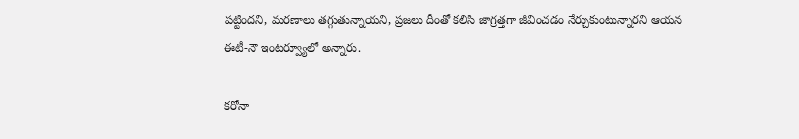పట్టిందని, మరణాలు తగ్గుతున్నాయని, ప్రజలు దీంతో కలిసి జాగ్రత్తగా జీవించడం నేర్చుకుంటున్నారని ఆయన ఈటీ-నౌ ఇంటర్వ్యూలో అన్నారు.

కరోనా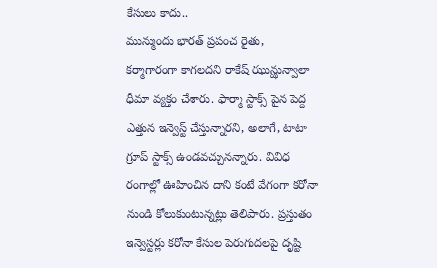కేసులు కాదు..
మున్ముందు భారత్ ప్రపంచ రైతు, కర్మాగారంగా కాగలదని రాకేష్ ఝున్ఝున్వాలా ధీమా వ్యక్తం చేశారు. ఫార్మా స్టాక్స్ పైన పెద్ద ఎత్తున ఇన్వెస్ట్ చేస్తున్నారని, అలాగే, టాటా గ్రూప్ స్టాక్స్ ఉండవచ్చునన్నారు. వివిధ రంగాల్లో ఊహించిన దాని కంటే వేగంగా కరోనా నుండి కోలుకుంటున్నట్లు తెలిపారు. ప్రస్తుతం ఇన్వెస్టర్లు కరోనా కేసుల పెరుగుదలపై దృష్టి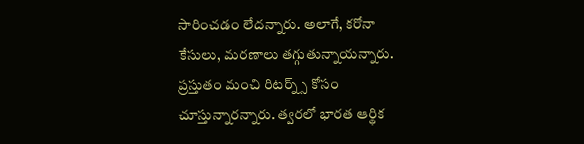సారించడం లేదన్నారు. అలాగే, కరోనా కేసులు, మరణాలు తగ్గుతున్నాయన్నారు. ప్రస్తుతం మంచి రిటర్న్స్ కోసం చూస్తున్నారన్నారు. త్వరలో భారత ఆర్థిక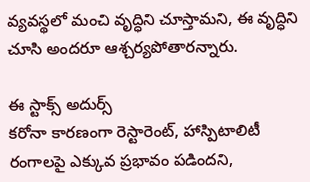వ్యవస్థలో మంచి వృద్ధిని చూస్తామని, ఈ వృద్ధిని చూసి అందరూ ఆశ్చర్యపోతారన్నారు.

ఈ స్టాక్స్ అదుర్స్
కరోనా కారణంగా రెస్టారెంట్, హాస్పిటాలిటీ రంగాలపై ఎక్కువ ప్రభావం పడిందని,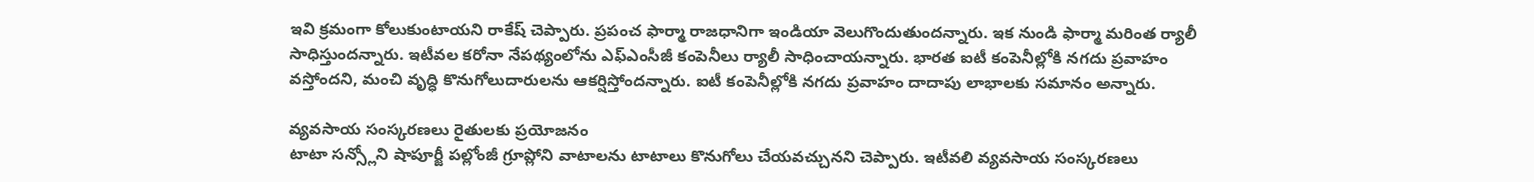ఇవి క్రమంగా కోలుకుంటాయని రాకేష్ చెప్పారు. ప్రపంచ ఫార్మా రాజధానిగా ఇండియా వెలుగొందుతుందన్నారు. ఇక నుండి ఫార్మా మరింత ర్యాలీ సాధిస్తుందన్నారు. ఇటీవల కరోనా నేపథ్యంలోను ఎఫ్ఎంసీజీ కంపెనీలు ర్యాలీ సాధించాయన్నారు. భారత ఐటీ కంపెనీల్లోకి నగదు ప్రవాహం వస్తోందని, మంచి వృద్ధి కొనుగోలుదారులను ఆకర్షిస్తోందన్నారు. ఐటీ కంపెనీల్లోకి నగదు ప్రవాహం దాదాపు లాభాలకు సమానం అన్నారు.

వ్యవసాయ సంస్కరణలు రైతులకు ప్రయోజనం
టాటా సన్స్లోని షాపూర్జీ పల్లోంజీ గ్రూప్లోని వాటాలను టాటాలు కొనుగోలు చేయవచ్చునని చెప్పారు. ఇటీవలి వ్యవసాయ సంస్కరణలు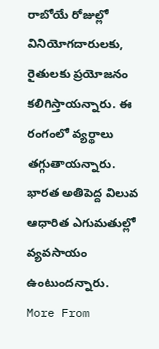రాబోయే రోజుల్లో వినియోగదారులకు, రైతులకు ప్రయోజనం కలిగిస్తాయన్నారు. ఈ రంగంలో వ్యర్థాలు తగ్గుతాయన్నారు. భారత అతిపెద్ద విలువ ఆధారిత ఎగుమతుల్లో వ్యవసాయం ఉంటుందన్నారు.
More From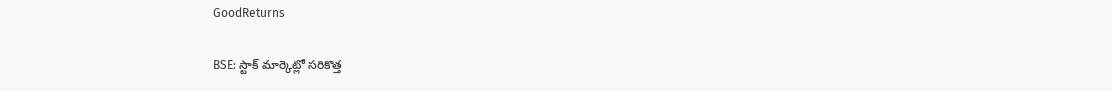GoodReturns

BSE: స్టాక్ మార్కెట్లో సరికొత్త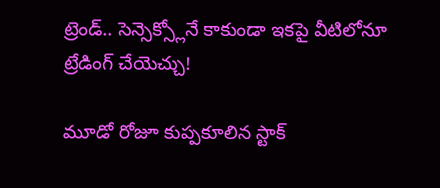ట్రెండ్.. సెన్సెక్స్లోనే కాకుండా ఇకపై వీటిలోనూ ట్రేడింగ్ చేయెచ్చు!

మూడో రోజూ కుప్పకూలిన స్టాక్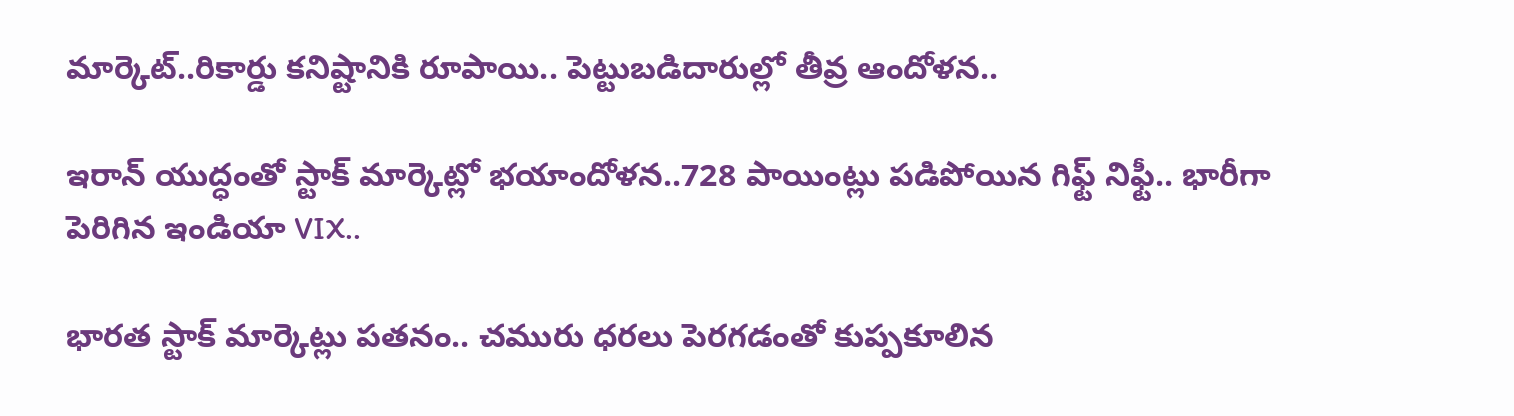మార్కెట్..రికార్డు కనిష్టానికి రూపాయి.. పెట్టుబడిదారుల్లో తీవ్ర ఆందోళన..

ఇరాన్ యుద్ధంతో స్టాక్ మార్కెట్లో భయాందోళన..728 పాయింట్లు పడిపోయిన గిఫ్ట్ నిఫ్టీ.. భారీగా పెరిగిన ఇండియా VIX..

భారత స్టాక్ మార్కెట్లు పతనం.. చమురు ధరలు పెరగడంతో కుప్పకూలిన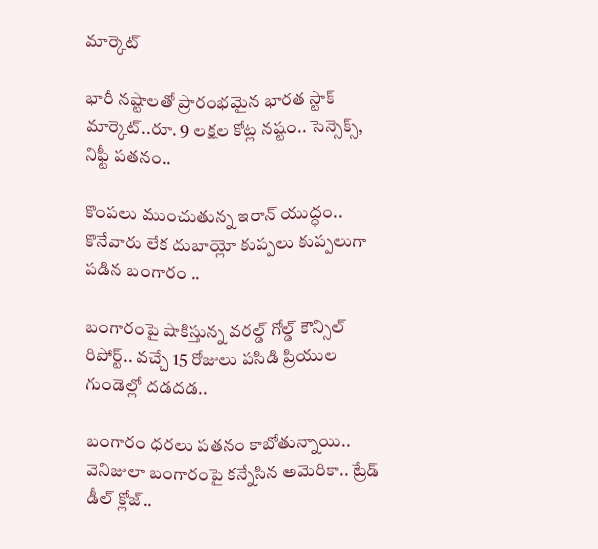మార్కెట్

భారీ నష్టాలతో ప్రారంభమైన భారత స్టాక్ మార్కెట్..రూ. 9 లక్షల కోట్ల నష్టం.. సెన్సెక్స్, నిఫ్టీ పతనం..

కొంపలు ముంచుతున్న ఇరాన్ యుద్ధం.. కొనేవారు లేక దుబాయ్లో కుప్పలు కుప్పలుగా పడిన బంగారం ..

బంగారంపై షాకిస్తున్న వరల్డ్ గోల్డ్ కౌన్సిల్ రిపోర్ట్.. వచ్చే 15 రోజులు పసిడి ప్రియుల గుండెల్లో దడదడ..

బంగారం ధరలు పతనం కాబోతున్నాయి.. వెనిజులా బంగారంపై కన్నేసిన అమెరికా.. ట్రేడ్ డీల్ క్లోజ్..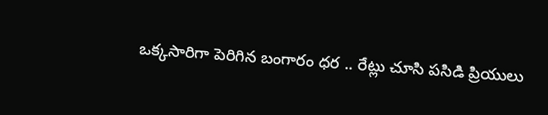ఒక్కసారిగా పెరిగిన బంగారం ధర .. రేట్లు చూసి పసిడి ప్రియులు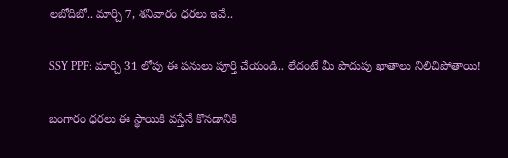లబోదిబో.. మార్చి 7, శనివారం ధరలు ఇవే..

SSY PPF: మార్చి 31 లోపు ఈ పనులు పూర్తి చేయండి.. లేదంటే మీ పొదుపు ఖాతాలు నిలిచిపోతాయి!

బంగారం ధరలు ఈ స్థాయికి వస్తేనే కొనడానికి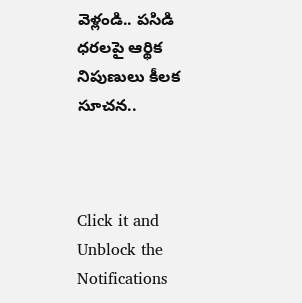వెళ్లండి.. పసిడి ధరలపై ఆర్థిక నిపుణులు కీలక సూచన..



Click it and Unblock the Notifications